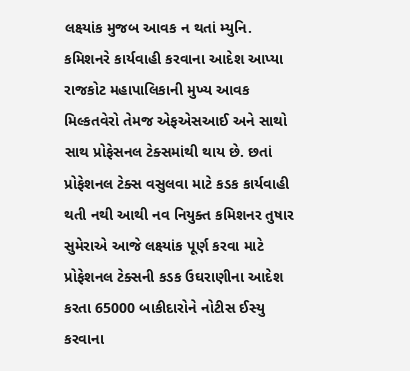લક્ષ્યાંક મુજબ આવક ન થતાં મ્યુનિ. કમિશનરે કાર્યવાહી કરવાના આદેશ આપ્યા
રાજકોટ મહાપાલિકાની મુખ્ય આવક મિલ્કતવેરો તેમજ એફએસઆઈ અને સાથો સાથ પ્રોફેસનલ ટેક્સમાંથી થાય છે. છતાં પ્રોફેશનલ ટેક્સ વસુલવા માટે કડક કાર્યવાહી થતી નથી આથી નવ નિયુક્ત કમિશનર તુષાર સુમેરાએ આજે લક્ષ્યાંક પૂર્ણ કરવા માટે પ્રોફેશનલ ટેક્સની કડક ઉઘરાણીના આદેશ કરતા 65000 બાકીદારોને નોટીસ ઈસ્યુ કરવાના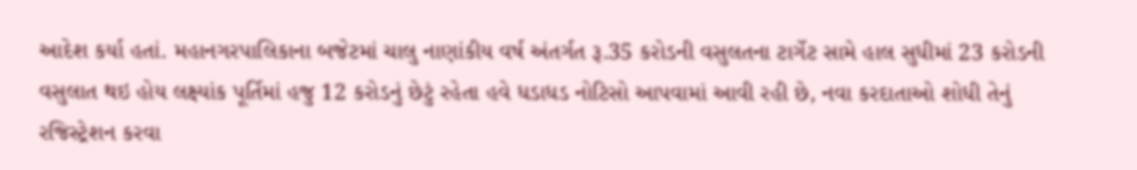આદેશ કર્યા હતાં. મહાનગરપાલિકાના બજેટમાં ચાલુ નાણાંકીય વર્ષ અંતર્ગત રૂ.35 કરોડની વસુલતના ટાર્ગેટ સામે હાલ સુધીમાં 23 કરોડની વસુલાત થઇ હોય લક્ષ્યાંક પૂર્તિમાં હજુ 12 કરોડનું છેટું રહેતા હવે ધડાધડ નોટિસો આપવામાં આવી રહી છે, નવા કરદાતાઓ શોધી તેનું રજિસ્ટ્રેશન કરવા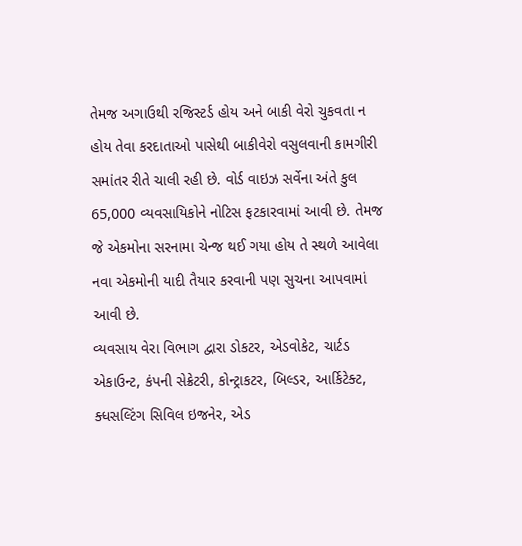તેમજ અગાઉથી રજિસ્ટર્ડ હોય અને બાકી વેરો ચુકવતા ન હોય તેવા કરદાતાઓ પાસેથી બાકીવેરો વસુલવાની કામગીરી સમાંતર રીતે ચાલી રહી છે. વોર્ડ વાઇઝ સર્વેના અંતે કુલ 65,000 વ્યવસાયિકોને નોટિસ ફટકારવામાં આવી છે. તેમજ જે એકમોના સરનામા ચેન્જ થઈ ગયા હોય તે સ્થળે આવેલા નવા એકમોની યાદી તૈયાર કરવાની પણ સુચના આપવામાં આવી છે.
વ્યવસાય વેરા વિભાગ દ્વારા ડોકટર, એડવોકેટ, ચાર્ટડ એકાઉન્ટ, કંપની સેક્રેટરી, કોન્ટ્રાકટર, બિલ્ડર, આર્કિટેક્ટ, ક્ધસલ્ટિંગ સિવિલ ઇજનેર, એડ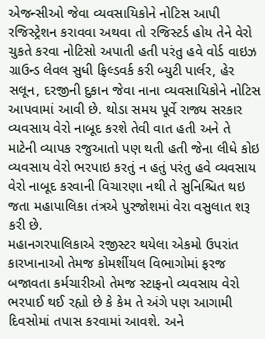એજન્સીઓ જેવા વ્યવસાયિકોને નોટિસ આપી રજિસ્ટ્રેશન કરાવવા અથવા તો રજિસ્ટર્ડ હોય તેને વેરો ચુકતે કરવા નોટિસો અપાતી હતી પરંતુ હવે વોર્ડ વાઇઝ ગ્રાઉન્ડ લેવલ સુધી ફિલ્ડવર્ક કરી બ્યુટી પાર્લર, હેર સલૂન, દરજીની દુકાન જેવા નાના વ્યવસાયિકોને નોટિસ આપવામાં આવી છે. થોડા સમય પૂર્વે રાજ્ય સરકાર વ્યવસાય વેરો નાબૂદ કરશે તેવી વાત હતી અને તે માટેની વ્યાપક રજુઆતો પણ થતી હતી જેના લીધે કોઇ વ્યવસાય વેરો ભરપાઇ કરતું ન હતું પરંતુ હવે વ્યવસાય વેરો નાબૂદ કરવાની વિચારણા નથી તે સુનિશ્ચિત થઇ જતા મહાપાલિકા તંત્રએ પુરજોશમાં વેરા વસુલાત શરૂ કરી છે.
મહાનગરપાલિકાએ રજીસ્ટર થયેલા એકમો ઉપરાંત કારખાનાઓ તેમજ કોમર્શીયલ વિભાગોમાં ફરજ બજાવતા કર્મચારીઓ તેમજ સ્ટાફનો વ્યવસાય વેરો ભરપાઈ થઈ રહ્યો છે કે કેમ તે અંગે પણ આગામી દિવસોમાં તપાસ કરવામાં આવશે. અને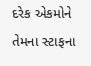દરેક એકમોને તેમના સ્ટાફના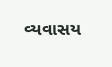વ્યવાસય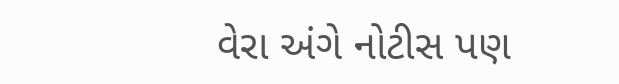વેરા અંગે નોટીસ પણ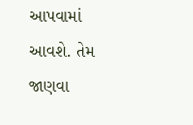આપવામાં આવશે. તેમ જાણવા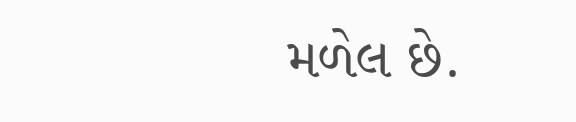મળેલ છે.